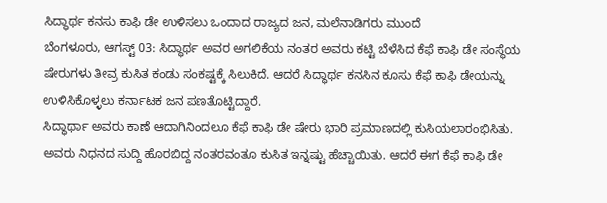ಸಿದ್ಧಾರ್ಥ ಕನಸು ಕಾಫಿ ಡೇ ಉಳಿಸಲು ಒಂದಾದ ರಾಜ್ಯದ ಜನ, ಮಲೆನಾಡಿಗರು ಮುಂದೆ
ಬೆಂಗಳೂರು, ಆಗಸ್ಟ್ 03: ಸಿದ್ಧಾರ್ಥ ಅವರ ಅಗಲಿಕೆಯ ನಂತರ ಅವರು ಕಟ್ಟಿ ಬೆಳೆಸಿದ ಕೆಫೆ ಕಾಫಿ ಡೇ ಸಂಸ್ಥೆಯ ಷೇರುಗಳು ತೀವ್ರ ಕುಸಿತ ಕಂಡು ಸಂಕಷ್ಟಕ್ಕೆ ಸಿಲುಕಿದೆ. ಆದರೆ ಸಿದ್ಧಾರ್ಥ ಕನಸಿನ ಕೂಸು ಕೆಫೆ ಕಾಫಿ ಡೇಯನ್ನು ಉಳಿಸಿಕೊಳ್ಳಲು ಕರ್ನಾಟಕ ಜನ ಪಣತೊಟ್ಟಿದ್ದಾರೆ.
ಸಿದ್ಧಾರ್ಥಾ ಅವರು ಕಾಣೆ ಆದಾಗಿನಿಂದಲೂ ಕೆಫೆ ಕಾಫಿ ಡೇ ಷೇರು ಭಾರಿ ಪ್ರಮಾಣದಲ್ಲಿ ಕುಸಿಯಲಾರಂಭಿಸಿತು. ಅವರು ನಿಧನದ ಸುದ್ದಿ ಹೊರಬಿದ್ದ ನಂತರವಂತೂ ಕುಸಿತ ಇನ್ನಷ್ಟು ಹೆಚ್ಚಾಯಿತು. ಆದರೆ ಈಗ ಕೆಫೆ ಕಾಫಿ ಡೇ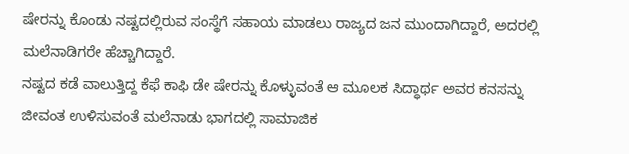ಷೇರನ್ನು ಕೊಂಡು ನಷ್ಟದಲ್ಲಿರುವ ಸಂಸ್ಥೆಗೆ ಸಹಾಯ ಮಾಡಲು ರಾಜ್ಯದ ಜನ ಮುಂದಾಗಿದ್ದಾರೆ, ಅದರಲ್ಲಿ ಮಲೆನಾಡಿಗರೇ ಹೆಚ್ಚಾಗಿದ್ದಾರೆ.
ನಷ್ಟದ ಕಡೆ ವಾಲುತ್ತಿದ್ದ ಕೆಫೆ ಕಾಫಿ ಡೇ ಷೇರನ್ನು ಕೊಳ್ಳುವಂತೆ ಆ ಮೂಲಕ ಸಿದ್ಧಾರ್ಥ ಅವರ ಕನಸನ್ನು ಜೀವಂತ ಉಳಿಸುವಂತೆ ಮಲೆನಾಡು ಭಾಗದಲ್ಲಿ ಸಾಮಾಜಿಕ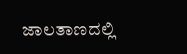ಜಾಲತಾಣದಲ್ಲಿ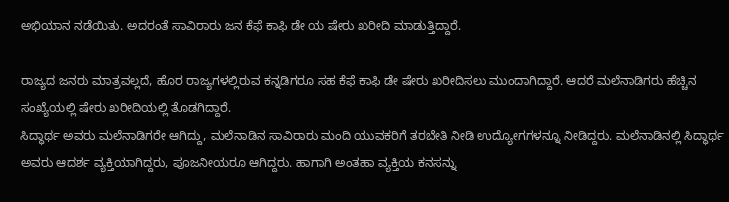ಅಭಿಯಾನ ನಡೆಯಿತು. ಅದರಂತೆ ಸಾವಿರಾರು ಜನ ಕೆಫೆ ಕಾಫಿ ಡೇ ಯ ಷೇರು ಖರೀದಿ ಮಾಡುತ್ತಿದ್ದಾರೆ.

ರಾಜ್ಯದ ಜನರು ಮಾತ್ರವಲ್ಲದೆ, ಹೊರ ರಾಜ್ಯಗಳಲ್ಲಿರುವ ಕನ್ನಡಿಗರೂ ಸಹ ಕೆಫೆ ಕಾಫಿ ಡೇ ಷೇರು ಖರೀದಿಸಲು ಮುಂದಾಗಿದ್ದಾರೆ. ಆದರೆ ಮಲೆನಾಡಿಗರು ಹೆಚ್ಚಿನ ಸಂಖ್ಯೆಯಲ್ಲಿ ಷೇರು ಖರೀದಿಯಲ್ಲಿ ತೊಡಗಿದ್ದಾರೆ.
ಸಿದ್ಧಾರ್ಥ ಅವರು ಮಲೆನಾಡಿಗರೇ ಆಗಿದ್ದು, ಮಲೆನಾಡಿನ ಸಾವಿರಾರು ಮಂದಿ ಯುವಕರಿಗೆ ತರಬೇತಿ ನೀಡಿ ಉದ್ಯೋಗಗಳನ್ನೂ ನೀಡಿದ್ದರು. ಮಲೆನಾಡಿನಲ್ಲಿ ಸಿದ್ಧಾರ್ಥ ಅವರು ಆದರ್ಶ ವ್ಯಕ್ತಿಯಾಗಿದ್ದರು, ಪೂಜನೀಯರೂ ಆಗಿದ್ದರು. ಹಾಗಾಗಿ ಅಂತಹಾ ವ್ಯಕ್ತಿಯ ಕನಸನ್ನು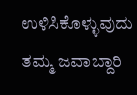ಉಳಿಸಿಕೊಳ್ಳುವುದು ತಮ್ಮ ಜವಾಬ್ದಾರಿ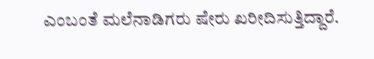ಎಂಬಂತೆ ಮಲೆನಾಡಿಗರು ಷೇರು ಖರೀದಿಸುತ್ತಿದ್ದಾರೆ.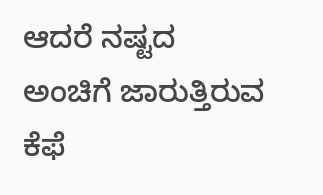ಆದರೆ ನಷ್ಟದ ಅಂಚಿಗೆ ಜಾರುತ್ತಿರುವ ಕೆಫೆ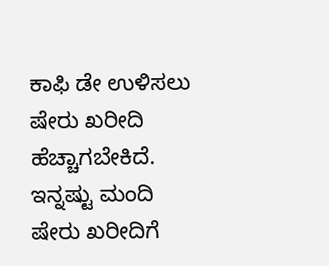ಕಾಫಿ ಡೇ ಉಳಿಸಲು ಷೇರು ಖರೀದಿ ಹೆಚ್ಚಾಗಬೇಕಿದೆ. ಇನ್ನಷ್ಟು ಮಂದಿ ಷೇರು ಖರೀದಿಗೆ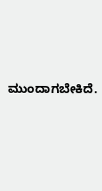ಮುಂದಾಗಬೇಕಿದೆ.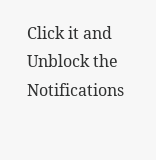Click it and Unblock the Notifications